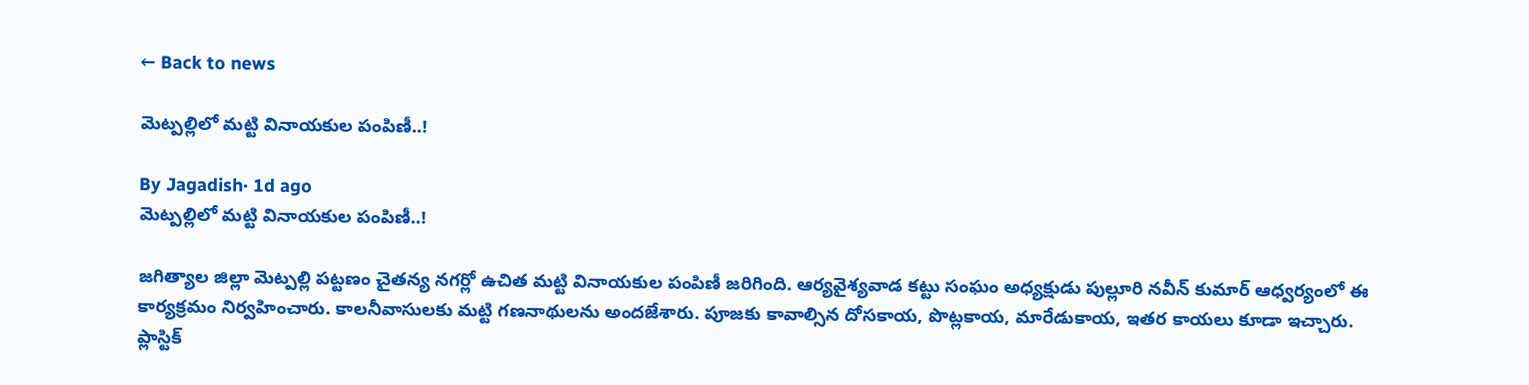← Back to news

మెట్పల్లిలో మట్టి వినాయకుల పంపిణీ..!

By Jagadish· 1d ago
మెట్పల్లిలో మట్టి వినాయకుల పంపిణీ..!

జగిత్యాల జిల్లా మెట్పల్లి పట్టణం చైతన్య నగర్లో ఉచిత మట్టి వినాయకుల పంపిణీ జరిగింది. ఆర్యవైశ్యవాడ కట్టు సంఘం అధ్యక్షుడు పుల్లూరి నవీన్ కుమార్ ఆధ్వర్యంలో ఈ కార్యక్రమం నిర్వహించారు. కాలనీవాసులకు మట్టి గణనాథులను అందజేశారు. పూజకు కావాల్సిన దోసకాయ, పొట్లకాయ, మారేడుకాయ, ఇతర కాయలు కూడా ఇచ్చారు. ప్లాస్టిక్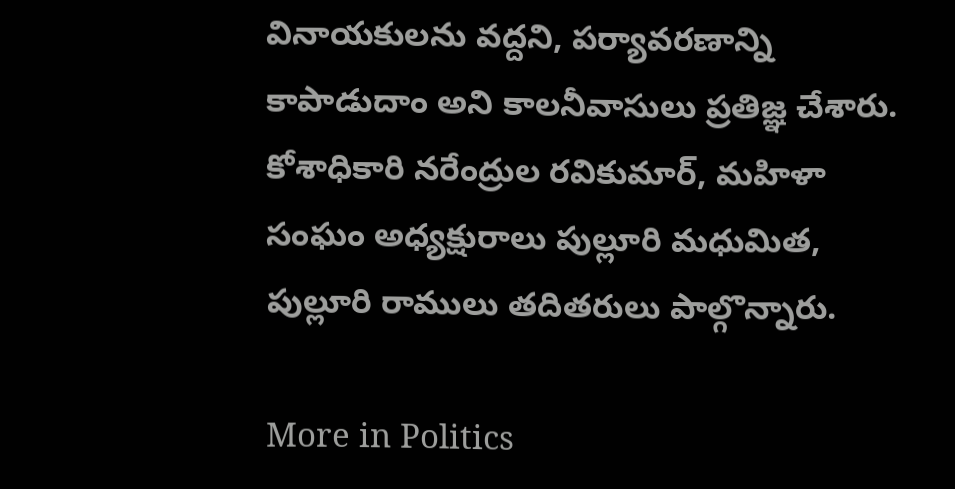వినాయకులను వద్దని, పర్యావరణాన్ని కాపాడుదాం అని కాలనీవాసులు ప్రతిజ్ఞ చేశారు. కోశాధికారి నరేంద్రుల రవికుమార్, మహిళా సంఘం అధ్యక్షురాలు పుల్లూరి మధుమిత, పుల్లూరి రాములు తదితరులు పాల్గొన్నారు.

More in Politics